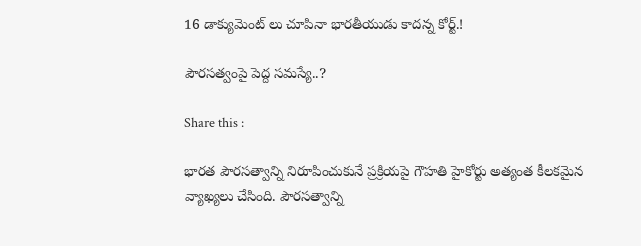16 డాక్యుమెంట్ లు చూపినా భారతీయుడు కాదన్న కోర్ట్.!

పౌరసత్వంపై పెద్ద సమస్యే..?

Share this :

భారత పౌరసత్వాన్ని నిరూపించుకునే ప్రక్రియపై గౌహతి హైకోర్టు అత్యంత కీలకమైన వ్యాఖ్యలు చేసింది. పౌరసత్వాన్ని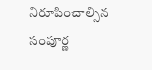నిరూపించాల్సిన సంపూర్ణ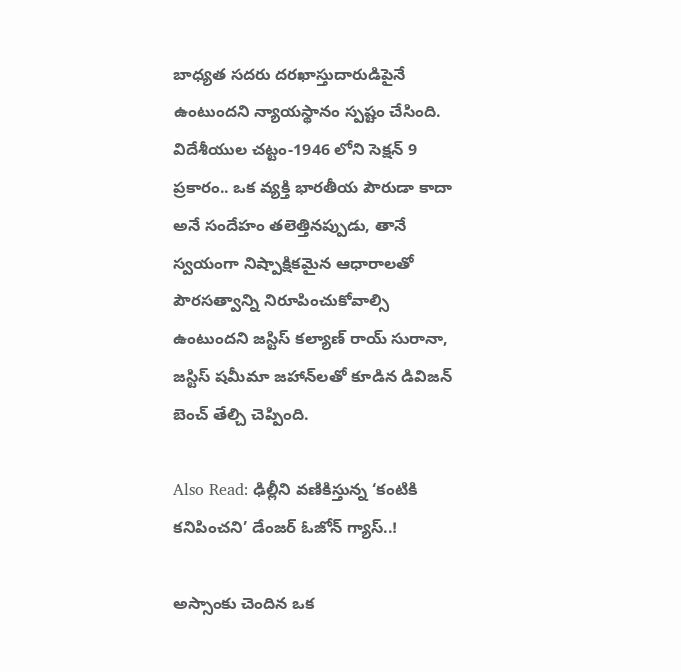బాధ్యత సదరు దరఖాస్తుదారుడిపైనే ఉంటుందని న్యాయస్థానం స్పష్టం చేసింది. విదేశీయుల చట్టం-1946 లోని సెక్షన్ 9 ప్రకారం.. ఒక వ్యక్తి భారతీయ పౌరుడా కాదా అనే సందేహం తలెత్తినప్పుడు, తానే స్వయంగా నిష్పాక్షికమైన ఆధారాలతో పౌరసత్వాన్ని నిరూపించుకోవాల్సి ఉంటుందని జస్టిస్ కల్యాణ్ రాయ్ సురానా, జస్టిస్ షమీమా జహాన్‌లతో కూడిన డివిజన్ బెంచ్ తేల్చి చెప్పింది.

Also Read: ఢిల్లీని వణికిస్తున్న ‘కంటికి కనిపించని’ డేంజర్ ఓజోన్ గ్యాస్..!

అస్సాంకు చెందిన ఒక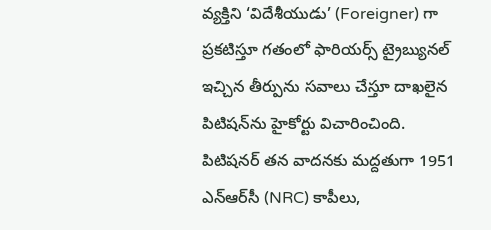వ్యక్తిని ‘విదేశీయుడు’ (Foreigner) గా ప్రకటిస్తూ గతంలో ఫారియర్స్ ట్రైబ్యునల్ ఇచ్చిన తీర్పును సవాలు చేస్తూ దాఖలైన పిటిషన్‌ను హైకోర్టు విచారించింది. పిటిషనర్ తన వాదనకు మద్దతుగా 1951 ఎన్‌ఆర్‌సీ (NRC) కాపీలు,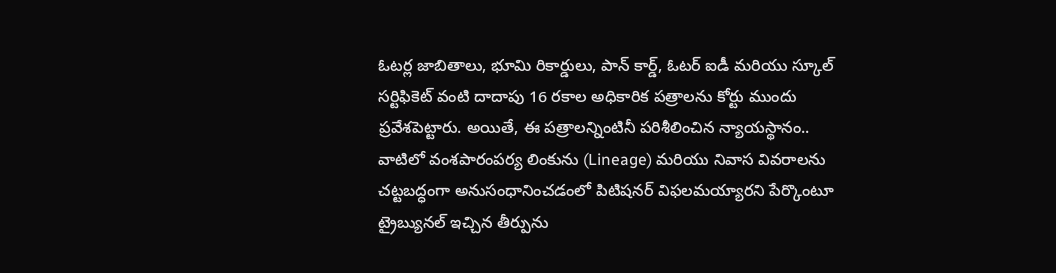ఓటర్ల జాబితాలు, భూమి రికార్డులు, పాన్ కార్డ్, ఓటర్ ఐడీ మరియు స్కూల్ సర్టిఫికెట్ వంటి దాదాపు 16 రకాల అధికారిక పత్రాలను కోర్టు ముందు ప్రవేశపెట్టారు. అయితే, ఈ పత్రాలన్నింటినీ పరిశీలించిన న్యాయస్థానం.. వాటిలో వంశపారంపర్య లింకును (Lineage) మరియు నివాస వివరాలను చట్టబద్ధంగా అనుసంధానించడంలో పిటిషనర్ విఫలమయ్యారని పేర్కొంటూ ట్రైబ్యునల్ ఇచ్చిన తీర్పును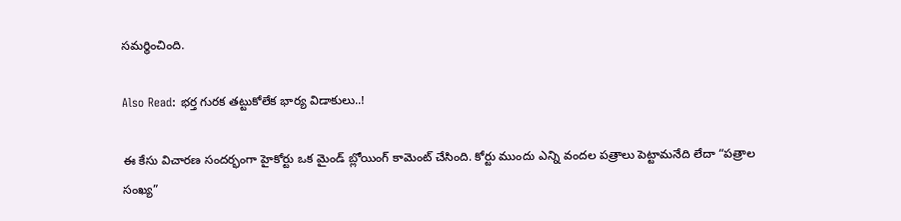సమర్థించింది.

Also Read: భర్త గురక తట్టుకోలేక భార్య విడాకులు..!

ఈ కేసు విచారణ సందర్భంగా హైకోర్టు ఒక మైండ్ బ్లోయింగ్ కామెంట్ చేసింది. కోర్టు ముందు ఎన్ని వందల పత్రాలు పెట్టామనేది లేదా “పత్రాల సంఖ్య”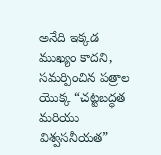అనేది ఇక్కడ ముఖ్యం కాదని, సమర్పించిన పత్రాల యొక్క “చట్టబద్ధత మరియు విశ్వసనీయత”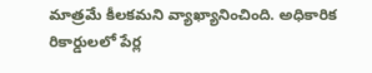మాత్రమే కీలకమని వ్యాఖ్యానించింది. అధికారిక రికార్డులలో పేర్ల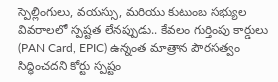స్పెల్లింగులు, వయస్సు, మరియు కుటుంబ సభ్యుల వివరాలలో స్పష్టత లేనప్పుడు.. కేవలం గుర్తింపు కార్డులు (PAN Card, EPIC) ఉన్నంత మాత్రాన పౌరసత్వం సిద్ధించదని కోర్టు స్పష్టం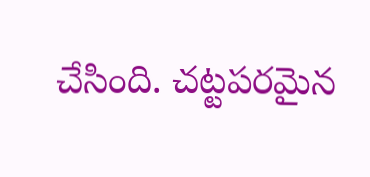చేసింది. చట్టపరమైన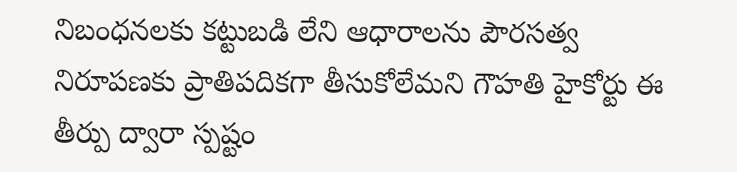నిబంధనలకు కట్టుబడి లేని ఆధారాలను పౌరసత్వ నిరూపణకు ప్రాతిపదికగా తీసుకోలేమని గౌహతి హైకోర్టు ఈ తీర్పు ద్వారా స్పష్టం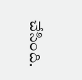చేసింది.